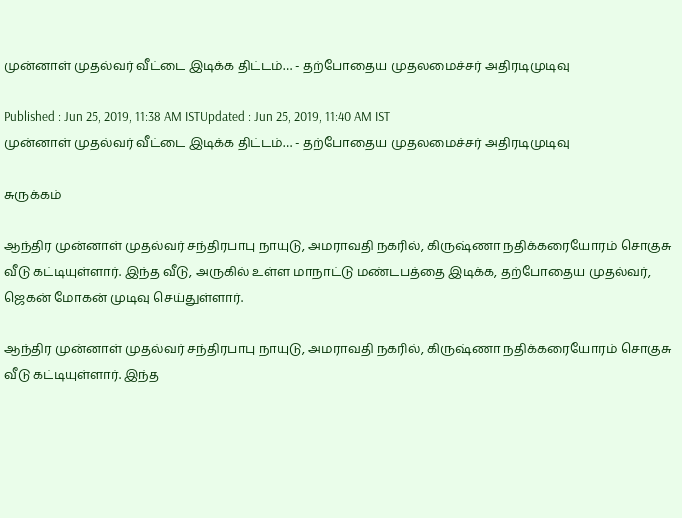முன்னாள் முதல்வர் வீட்டை இடிக்க திட்டம்… - தற்போதைய முதலமைச்சர் அதிரடிமுடிவு

Published : Jun 25, 2019, 11:38 AM ISTUpdated : Jun 25, 2019, 11:40 AM IST
முன்னாள் முதல்வர் வீட்டை இடிக்க திட்டம்… - தற்போதைய முதலமைச்சர் அதிரடிமுடிவு

சுருக்கம்

ஆந்திர முன்னாள் முதல்வர் சந்திரபாபு நாயுடு, அமராவதி நகரில், கிருஷ்ணா நதிக்கரையோரம் சொகுசு வீடு கட்டியுள்ளார். இந்த வீடு, அருகில் உள்ள மாநாட்டு மண்டபத்தை இடிக்க, தற்போதைய முதல்வர், ஜெகன் மோகன் முடிவு செய்துள்ளார்.

ஆந்திர முன்னாள் முதல்வர் சந்திரபாபு நாயுடு, அமராவதி நகரில், கிருஷ்ணா நதிக்கரையோரம் சொகுசு வீடு கட்டியுள்ளார். இந்த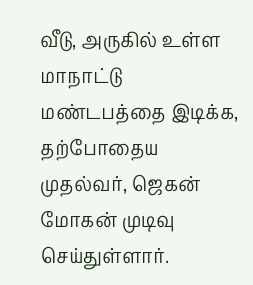வீடு, அருகில் உள்ள மாநாட்டு மண்டபத்தை இடிக்க, தற்போதைய முதல்வர், ஜெகன் மோகன் முடிவு செய்துள்ளார்.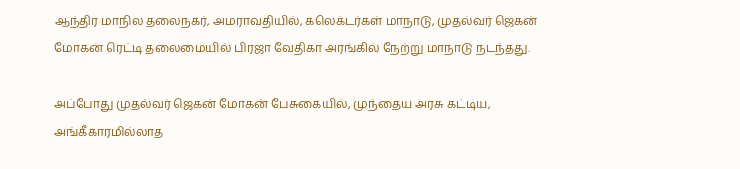ஆந்திர மாநில தலைநகர், அமராவதியில், கலெக்டர்கள் மாநாடு, முதல்வர் ஜெகன் மோகன் ரெட்டி தலைமையில் பிரஜா வேதிகா அரங்கில் நேற்று மாநாடு நடந்தது.

அப்போது முதல்வர் ஜெகன் மோகன் பேசுகையில், முந்தைய அரசு கட்டிய, அங்கீகாரமில்லாத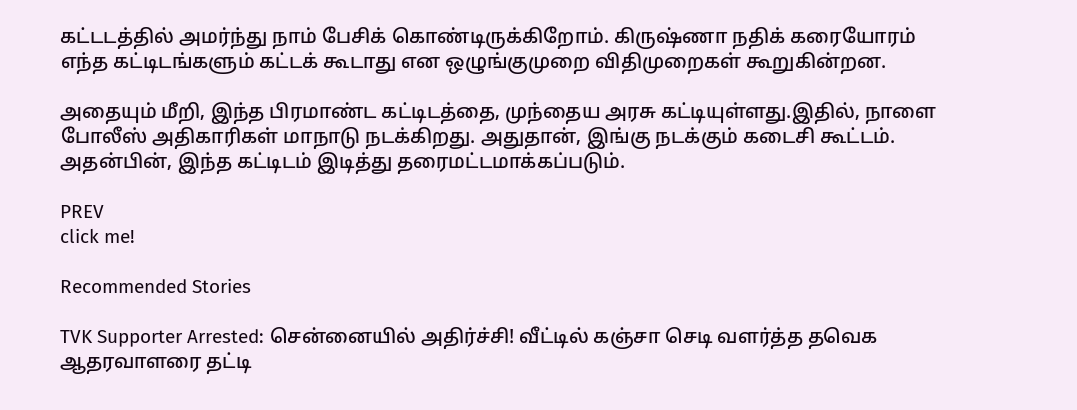கட்டடத்தில் அமர்ந்து நாம் பேசிக் கொண்டிருக்கிறோம். கிருஷ்ணா நதிக் கரையோரம் எந்த கட்டிடங்களும் கட்டக் கூடாது என ஒழுங்குமுறை விதிமுறைகள் கூறுகின்றன.

அதையும் மீறி, இந்த பிரமாண்ட கட்டிடத்தை, முந்தைய அரசு கட்டியுள்ளது.இதில், நாளை  போலீஸ் அதிகாரிகள் மாநாடு நடக்கிறது. அதுதான், இங்கு நடக்கும் கடைசி கூட்டம். அதன்பின், இந்த கட்டிடம் இடித்து தரைமட்டமாக்கப்படும்.

PREV
click me!

Recommended Stories

TVK Supporter Arrested: சென்னையில் அதிர்ச்சி! வீட்டில் கஞ்சா செடி வளர்த்த தவெக ஆதரவாளரை தட்டி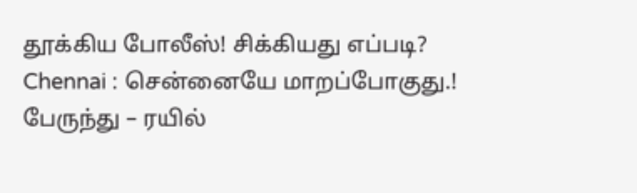தூக்கிய போலீஸ்! சிக்கியது எப்படி?
Chennai : சென்னையே மாறப்போகுது.! பேருந்து – ரயில்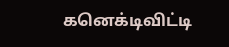கனெக்டிவிட்டி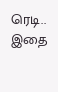ரெடி.. இதை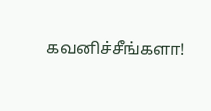கவனிச்சீங்களா!